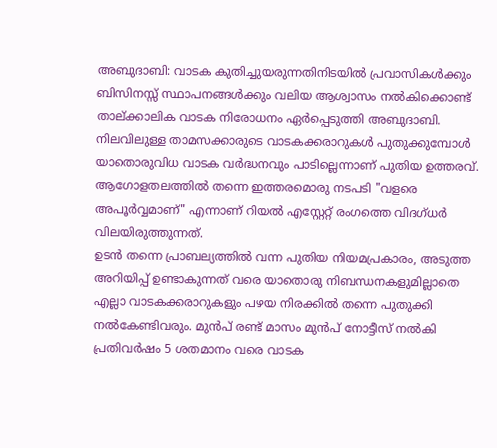അബുദാബി: വാടക കുതിച്ചുയരുന്നതിനിടയിൽ പ്രവാസികൾക്കും ബിസിനസ്സ് സ്ഥാപനങ്ങൾക്കും വലിയ ആശ്വാസം നൽകിക്കൊണ്ട് താല്ക്കാലിക വാടക നിരോധനം ഏർപ്പെടുത്തി അബുദാബി. നിലവിലുള്ള താമസക്കാരുടെ വാടകക്കരാറുകൾ പുതുക്കുമ്പോൾ യാതൊരുവിധ വാടക വർദ്ധനവും പാടില്ലെന്നാണ് പുതിയ ഉത്തരവ്. ആഗോളതലത്തിൽ തന്നെ ഇത്തരമൊരു നടപടി "വളരെ അപൂർവ്വമാണ്" എന്നാണ് റിയൽ എസ്റ്റേറ്റ് രംഗത്തെ വിദഗ്ധർ വിലയിരുത്തുന്നത്.
ഉടൻ തന്നെ പ്രാബല്യത്തിൽ വന്ന പുതിയ നിയമപ്രകാരം, അടുത്ത അറിയിപ്പ് ഉണ്ടാകുന്നത് വരെ യാതൊരു നിബന്ധനകളുമില്ലാതെ എല്ലാ വാടകക്കരാറുകളും പഴയ നിരക്കിൽ തന്നെ പുതുക്കി നൽകേണ്ടിവരും. മുൻപ് രണ്ട് മാസം മുൻപ് നോട്ടീസ് നൽകി പ്രതിവർഷം 5 ശതമാനം വരെ വാടക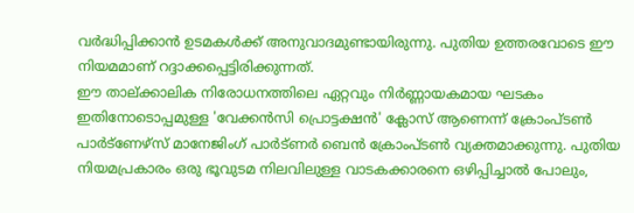വർദ്ധിപ്പിക്കാൻ ഉടമകൾക്ക് അനുവാദമുണ്ടായിരുന്നു. പുതിയ ഉത്തരവോടെ ഈ നിയമമാണ് റദ്ദാക്കപ്പെട്ടിരിക്കുന്നത്.
ഈ താല്ക്കാലിക നിരോധനത്തിലെ ഏറ്റവും നിർണ്ണായകമായ ഘടകം ഇതിനോടൊപ്പമുള്ള 'വേക്കൻസി പ്രൊട്ടക്ഷൻ' ക്ലോസ് ആണെന്ന് ക്രോംപ്ടൺ പാർട്ണേഴ്സ് മാനേജിംഗ് പാർട്ണർ ബെൻ ക്രോംപ്ടൺ വ്യക്തമാക്കുന്നു. പുതിയ നിയമപ്രകാരം ഒരു ഭൂവുടമ നിലവിലുള്ള വാടകക്കാരനെ ഒഴിപ്പിച്ചാൽ പോലും,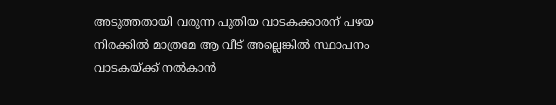അടുത്തതായി വരുന്ന പുതിയ വാടകക്കാരന് പഴയ നിരക്കിൽ മാത്രമേ ആ വീട് അല്ലെങ്കിൽ സ്ഥാപനം വാടകയ്ക്ക് നൽകാൻ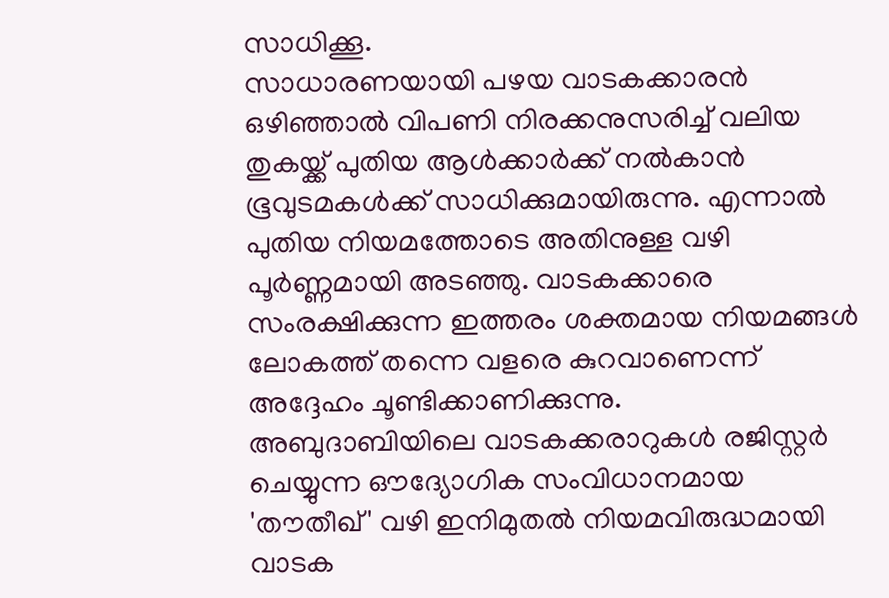സാധിക്കൂ.
സാധാരണയായി പഴയ വാടകക്കാരൻ ഒഴിഞ്ഞാൽ വിപണി നിരക്കനുസരിച്ച് വലിയ തുകയ്ക്ക് പുതിയ ആൾക്കാർക്ക് നൽകാൻ ഭൂവുടമകൾക്ക് സാധിക്കുമായിരുന്നു. എന്നാൽ പുതിയ നിയമത്തോടെ അതിനുള്ള വഴി പൂർണ്ണമായി അടഞ്ഞു. വാടകക്കാരെ സംരക്ഷിക്കുന്ന ഇത്തരം ശക്തമായ നിയമങ്ങൾ ലോകത്ത് തന്നെ വളരെ കുറവാണെന്ന് അദ്ദേഹം ചൂണ്ടിക്കാണിക്കുന്നു.
അബുദാബിയിലെ വാടകക്കരാറുകൾ രജിസ്റ്റർ ചെയ്യുന്ന ഔദ്യോഗിക സംവിധാനമായ 'തൗതീഖ്' വഴി ഇനിമുതൽ നിയമവിരുദ്ധമായി വാടക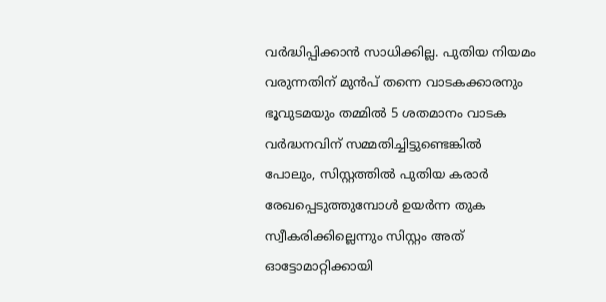വർദ്ധിപ്പിക്കാൻ സാധിക്കില്ല. പുതിയ നിയമം വരുന്നതിന് മുൻപ് തന്നെ വാടകക്കാരനും ഭൂവുടമയും തമ്മിൽ 5 ശതമാനം വാടക വർദ്ധനവിന് സമ്മതിച്ചിട്ടുണ്ടെങ്കിൽ പോലും, സിസ്റ്റത്തിൽ പുതിയ കരാർ രേഖപ്പെടുത്തുമ്പോൾ ഉയർന്ന തുക സ്വീകരിക്കില്ലെന്നും സിസ്റ്റം അത് ഓട്ടോമാറ്റിക്കായി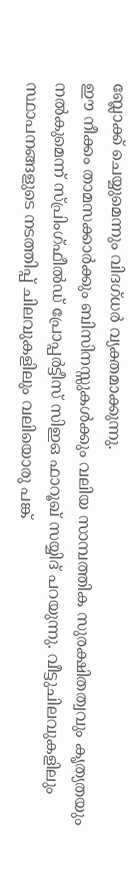ബ്ലോക്ക് ചെയ്യുമെന്നും വിദഗ്ധർ വ്യക്തമാക്കുന്നു.
ഈ നീക്കം താമസക്കാർക്കും ബിസിനസ്സുകൾക്കും വലിയ സാമ്പത്തിക സുരക്ഷിതത്വവും കൃത്യതയും നൽകുമെന്ന് സ്പ്രിംഗ്ഫീൽഡ് പ്രോപ്പർട്ടീസ് സിഇഒ ഫാറൂഖ് സയ്യിദ് പറയുന്നു. വീട്ടുചിലവുകളിലും സ്ഥാപനങ്ങളുടെ നടത്തിപ്പ് ചിലവുകളിലും വലിയൊരു പങ്ക്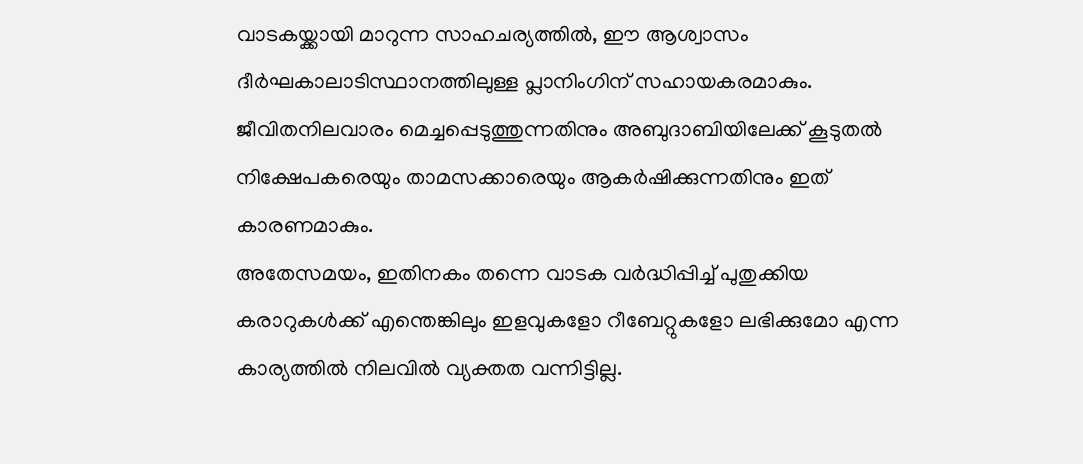വാടകയ്ക്കായി മാറുന്ന സാഹചര്യത്തിൽ, ഈ ആശ്വാസം ദീർഘകാലാടിസ്ഥാനത്തിലുള്ള പ്ലാനിംഗിന് സഹായകരമാകും. ജീവിതനിലവാരം മെച്ചപ്പെടുത്തുന്നതിനും അബുദാബിയിലേക്ക് കൂടുതൽ നിക്ഷേപകരെയും താമസക്കാരെയും ആകർഷിക്കുന്നതിനും ഇത് കാരണമാകും.
അതേസമയം, ഇതിനകം തന്നെ വാടക വർദ്ധിപ്പിച്ച് പുതുക്കിയ കരാറുകൾക്ക് എന്തെങ്കിലും ഇളവുകളോ റീബേറ്റുകളോ ലഭിക്കുമോ എന്ന കാര്യത്തിൽ നിലവിൽ വ്യക്തത വന്നിട്ടില്ല.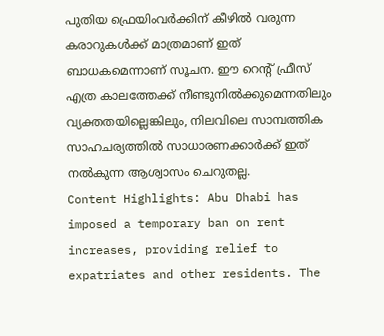പുതിയ ഫ്രെയിംവർക്കിന് കീഴിൽ വരുന്ന കരാറുകൾക്ക് മാത്രമാണ് ഇത് ബാധകമെന്നാണ് സൂചന. ഈ റെന്റ് ഫ്രീസ് എത്ര കാലത്തേക്ക് നീണ്ടുനിൽക്കുമെന്നതിലും വ്യക്തതയില്ലെങ്കിലും, നിലവിലെ സാമ്പത്തിക സാഹചര്യത്തിൽ സാധാരണക്കാർക്ക് ഇത് നൽകുന്ന ആശ്വാസം ചെറുതല്ല.
Content Highlights: Abu Dhabi has imposed a temporary ban on rent increases, providing relief to expatriates and other residents. The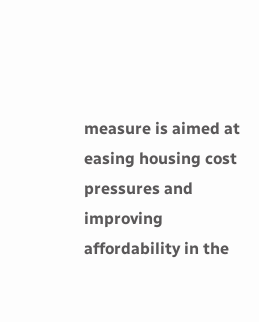measure is aimed at easing housing cost pressures and improving affordability in the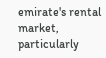emirate's rental market, particularly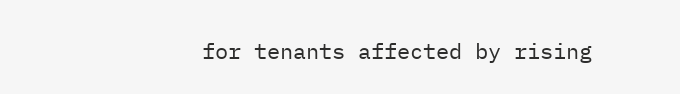for tenants affected by rising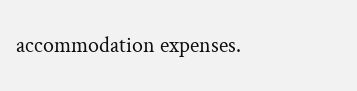accommodation expenses.